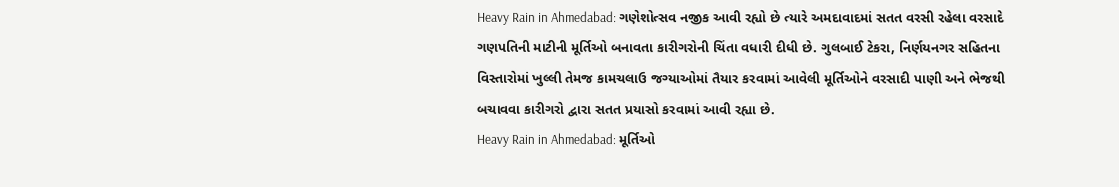Heavy Rain in Ahmedabad: ગણેશોત્સવ નજીક આવી રહ્યો છે ત્યારે અમદાવાદમાં સતત વરસી રહેલા વરસાદે ગણપતિની માટીની મૂર્તિઓ બનાવતા કારીગરોની ચિંતા વધારી દીધી છે. ગુલબાઈ ટેકરા, નિર્ણયનગર સહિતના વિસ્તારોમાં ખુલ્લી તેમજ કામચલાઉ જગ્યાઓમાં તૈયાર કરવામાં આવેલી મૂર્તિઓને વરસાદી પાણી અને ભેજથી બચાવવા કારીગરો દ્વારા સતત પ્રયાસો કરવામાં આવી રહ્યા છે.
Heavy Rain in Ahmedabad: મૂર્તિઓ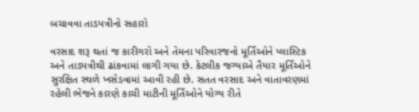બચાવવા તાડપત્રીનો સહારો

વરસાદ શરૂ થતાં જ કારીગરો અને તેમના પરિવારજનો મૂર્તિઓને પ્લાસ્ટિક અને તાડપત્રીથી ઢાંકવામાં લાગી ગયા છે. કેટલીક જગ્યાએ તૈયાર મૂર્તિઓને સુરક્ષિત સ્થળે ખસેડવામાં આવી રહી છે. સતત વરસાદ અને વાતાવરણમાં રહેલી ભેજને કારણે કાચી માટીની મૂર્તિઓને યોગ્ય રીતે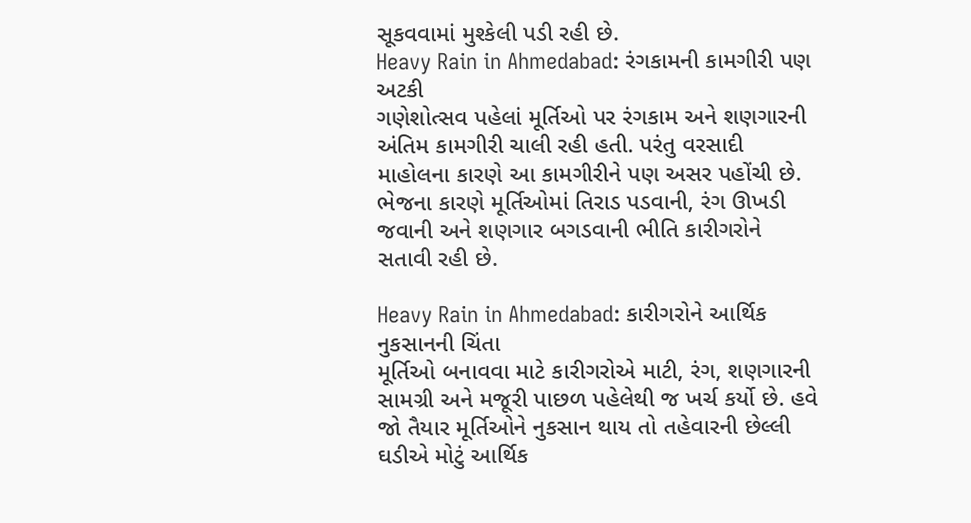સૂકવવામાં મુશ્કેલી પડી રહી છે.
Heavy Rain in Ahmedabad: રંગકામની કામગીરી પણ અટકી
ગણેશોત્સવ પહેલાં મૂર્તિઓ પર રંગકામ અને શણગારની અંતિમ કામગીરી ચાલી રહી હતી. પરંતુ વરસાદી માહોલના કારણે આ કામગીરીને પણ અસર પહોંચી છે. ભેજના કારણે મૂર્તિઓમાં તિરાડ પડવાની, રંગ ઊખડી જવાની અને શણગાર બગડવાની ભીતિ કારીગરોને સતાવી રહી છે.

Heavy Rain in Ahmedabad: કારીગરોને આર્થિક નુકસાનની ચિંતા
મૂર્તિઓ બનાવવા માટે કારીગરોએ માટી, રંગ, શણગારની સામગ્રી અને મજૂરી પાછળ પહેલેથી જ ખર્ચ કર્યો છે. હવે જો તૈયાર મૂર્તિઓને નુકસાન થાય તો તહેવારની છેલ્લી ઘડીએ મોટું આર્થિક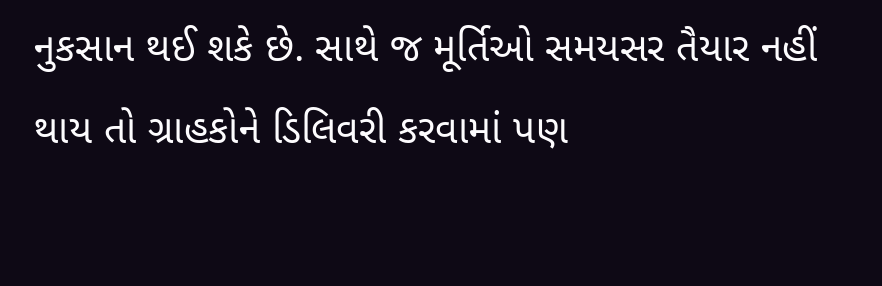નુકસાન થઈ શકે છે. સાથે જ મૂર્તિઓ સમયસર તૈયાર નહીં થાય તો ગ્રાહકોને ડિલિવરી કરવામાં પણ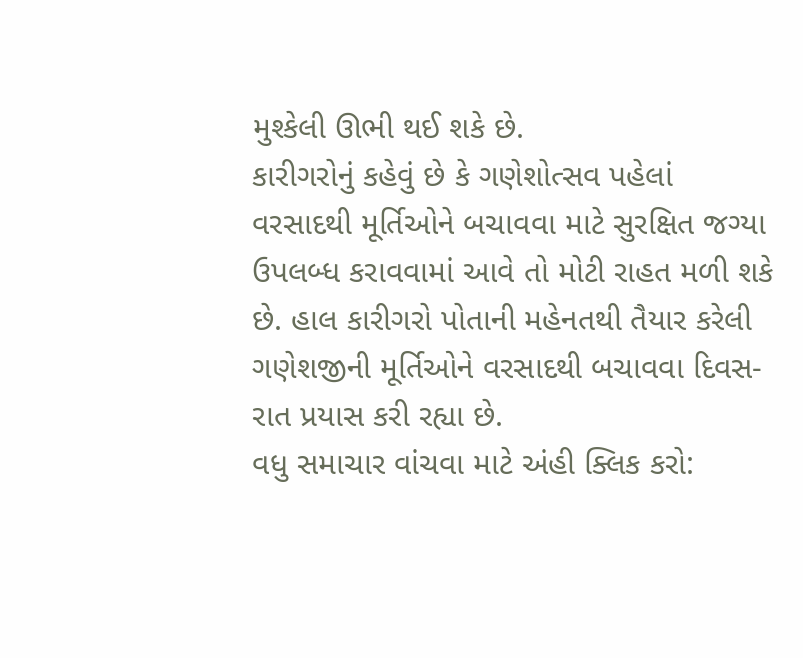મુશ્કેલી ઊભી થઈ શકે છે.
કારીગરોનું કહેવું છે કે ગણેશોત્સવ પહેલાં વરસાદથી મૂર્તિઓને બચાવવા માટે સુરક્ષિત જગ્યા ઉપલબ્ધ કરાવવામાં આવે તો મોટી રાહત મળી શકે છે. હાલ કારીગરો પોતાની મહેનતથી તૈયાર કરેલી ગણેશજીની મૂર્તિઓને વરસાદથી બચાવવા દિવસ-રાત પ્રયાસ કરી રહ્યા છે.
વધુ સમાચાર વાંચવા માટે અંહી ક્લિક કરો: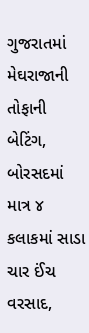ગુજરાતમાં મેઘરાજાની તોફાની બેટિંગ, બોરસદમાં માત્ર ૪ કલાકમાં સાડા ચાર ઈંચ વરસાદ,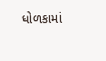ધોળકામાં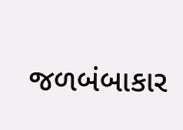જળબંબાકાર